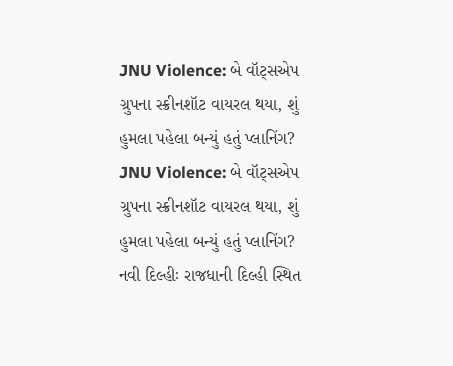JNU Violence: બે વૉટ્સએપ ગ્રુપના સ્ક્રીનશૉટ વાયરલ થયા, શું હુમલા પહેલા બન્યું હતું પ્લાનિંગ?
JNU Violence: બે વૉટ્સએપ ગ્રુપના સ્ક્રીનશૉટ વાયરલ થયા, શું હુમલા પહેલા બન્યું હતું પ્લાનિંગ?
નવી દિલ્હીઃ રાજધાની દિલ્હી સ્થિત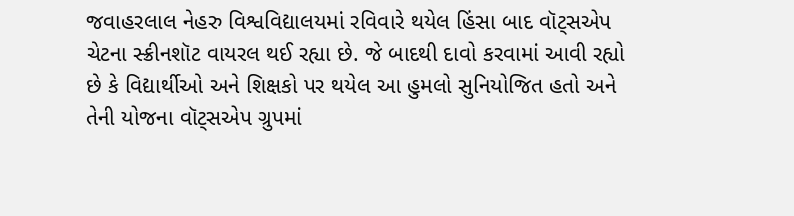જવાહરલાલ નેહરુ વિશ્વવિદ્યાલયમાં રવિવારે થયેલ હિંસા બાદ વૉટ્સએપ ચેટના સ્ક્રીનશૉટ વાયરલ થઈ રહ્યા છે. જે બાદથી દાવો કરવામાં આવી રહ્યો છે કે વિદ્યાર્થીઓ અને શિક્ષકો પર થયેલ આ હુમલો સુનિયોજિત હતો અને તેની યોજના વૉટ્સએપ ગ્રુપમાં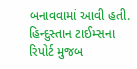બનાવવામાં આવી હતી. હિન્દુસ્તાન ટાઈમ્સના રિપોર્ટ મુજબ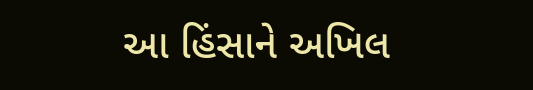આ હિંસાને અખિલ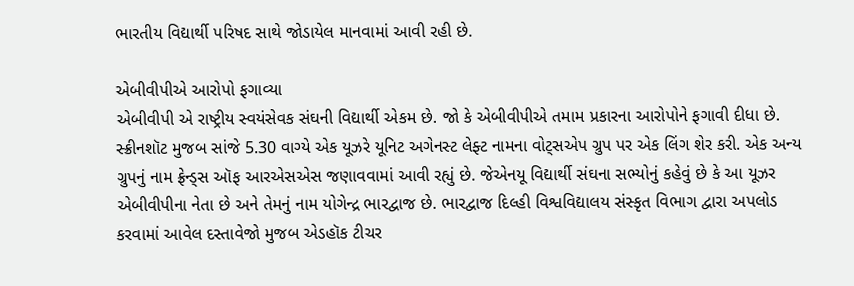ભારતીય વિદ્યાર્થી પરિષદ સાથે જોડાયેલ માનવામાં આવી રહી છે.

એબીવીપીએ આરોપો ફગાવ્યા
એબીવીપી એ રાષ્ટ્રીય સ્વયંસેવક સંઘની વિદ્યાર્થી એકમ છે. જો કે એબીવીપીએ તમામ પ્રકારના આરોપોને ફગાવી દીધા છે. સ્ક્રીનશૉટ મુજબ સાંજે 5.30 વાગ્યે એક યૂઝરે યૂનિટ અગેનસ્ટ લેફ્ટ નામના વોટ્સએપ ગ્રુપ પર એક લિંગ શેર કરી. એક અન્ય ગ્રુપનું નામ ફ્રેન્ડ્સ ઑફ આરએસએસ જણાવવામાં આવી રહ્યું છે. જેએનયૂ વિદ્યાર્થી સંઘના સભ્યોનું કહેવું છે કે આ યૂઝર એબીવીપીના નેતા છે અને તેમનું નામ યોગેન્દ્ર ભારદ્વાજ છે. ભારદ્વાજ દિલ્હી વિશ્વવિદ્યાલય સંસ્કૃત વિભાગ દ્વારા અપલોડ કરવામાં આવેલ દસ્તાવેજો મુજબ એડહૉક ટીચર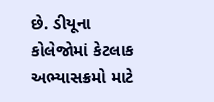છે. ડીયૂના કોલેજોમાં કેટલાક અભ્યાસક્રમો માટે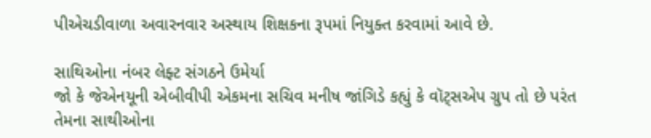પીએચડીવાળા અવારનવાર અસ્થાય શિક્ષકના રૂપમાં નિયુક્ત કરવામાં આવે છે.

સાથિઓના નંબર લેફ્ટ સંગઠને ઉમેર્યા
જો કે જેએનયૂની એબીવીપી એકમના સચિવ મનીષ જાંગિડે કહ્યું કે વૉટ્સએપ ગ્રુપ તો છે પરંત તેમના સાથીઓના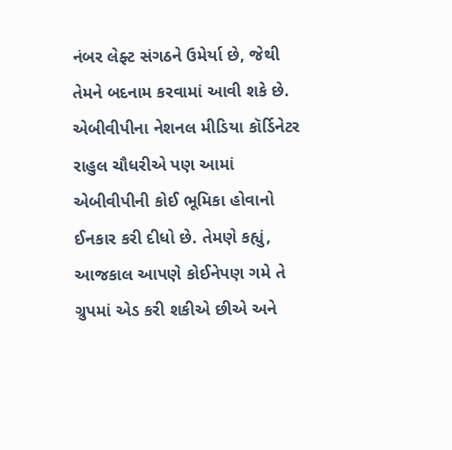નંબર લેફ્ટ સંગઠને ઉમેર્યા છે, જેથી તેમને બદનામ કરવામાં આવી શકે છે. એબીવીપીના નેશનલ મીડિયા કૉર્ડિનેટર રાહુલ ચૌધરીએ પણ આમાં એબીવીપીની કોઈ ભૂમિકા હોવાનો ઈનકાર કરી દીધો છે. તેમણે કહ્યું, આજકાલ આપણે કોઈનેપણ ગમે તે ગ્રુપમાં એડ કરી શકીએ છીએ અને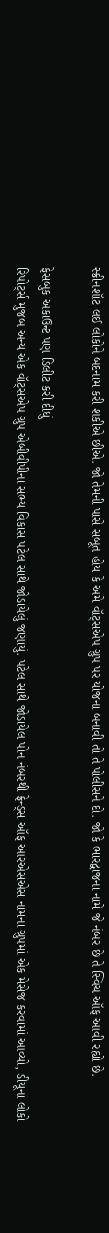સ્ક્રીનશૉટ લઈ લોકોને બદનામ કરી શકીએ છીએ. જો તેમની પાસે સબૂત હોય કે અમે વૉટ્સએપ ગ્રુપ પર યોજના બનાવી તો તે પોલીસને દો. જો કે ભારદ્વાજના નામે જે નંબર છે તે સ્વિચ ઑફ આવી રહ્યો છે.

ફેસબુક અકાઉન્ટ પણ ડિલીટ કરી દીધું
રિપોર્ટ્સ મુજબ અન્ય એક વૉટ્સએપ ગ્રુપ એબીવીપીના સભ્ય વિકાસ પટેલ સાથે જોડાયેલું જણાયું. પટેલ સાથે જોડાયેલ પોન નંબરથી ફ્રેન્ડ્સ ઑફ આરએસએસ નામના ગ્રુપમાં એક મેસેજ કરવામાં આવ્યો, ડીયૂના લોકો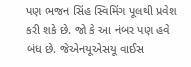પણ ભજન સિંહ સ્વિમિંગ પૂલથી પ્રવેશ કરી શકે છે. જો કે આ નંબર પણ હવે બંધ છે. જેએનયૂએસયૂ વાઈસ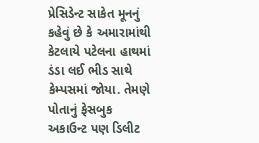પ્રેસિડેન્ટ સાકેત મૂનનું કહેવું છે કે અમારામાંથી કેટલાયે પટેલના હાથમાં ડંડા લઈ ભીડ સાથે કેમ્પસમાં જોયા. તેમણે પોતાનું ફેસબુક અકાઉન્ટ પણ ડિલીટ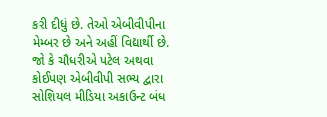કરી દીધું છે. તેઓ એબીવીપીના મેમ્બર છે અને અહીં વિદ્યાર્થી છે. જો કે ચૌધરીએ પટેલ અથવા કોઈપણ એબીવીપી સભ્ય દ્વારા સોશિયલ મીડિયા અકાઉન્ટ બંધ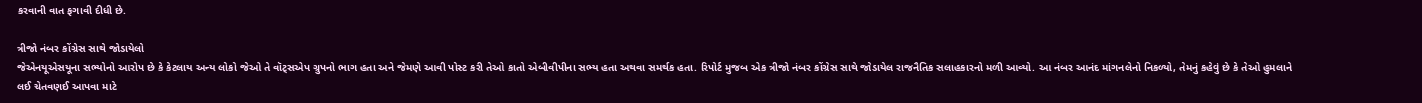કરવાની વાત ફગાવી દીધી છે.

ત્રીજો નંબર કોંગ્રેસ સાથે જોડાયેલો
જેએનયૂએસયૂના સભ્યોનો આરોપ છે કે કેટલાય અન્ય લોકો જેઓ તે વૉટ્સએપ ગ્રુપનો ભાગ હતા અને જેમણે આવી પોસ્ટ કરી તેઓ કાતો એબીવીપીના સભ્ય હતા અથવા સમર્થક હતા. રિપોર્ટ મુજબ એક ત્રીજો નંબર કોંગ્રેસ સાથે જોડાયેલ રાજનૈતિક સલાહકારનો મળી આવ્યો. આ નંબર આનંદ માંગનલેનો નિકળ્યો, તેમનું કહેવું છે કે તેઓ હુમલાને લઈ ચેતવણઈ આપવા માટે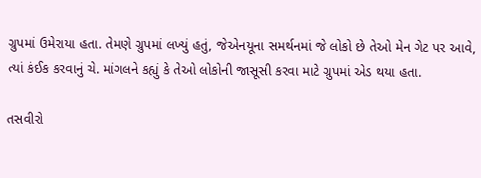ગ્રુપમાં ઉમેરાયા હતા. તેમણે ગ્રુપમાં લખ્યું હતું, જેએનયૂના સમર્થનમાં જે લોકો છે તેઓ મેન ગેટ પર આવે, ત્યાં કંઈક કરવાનું ચે. માંગલને કહ્યું કે તેઓ લોકોની જાસૂસી કરવા માટે ગ્રુપમાં એડ થયા હતા.

તસવીરો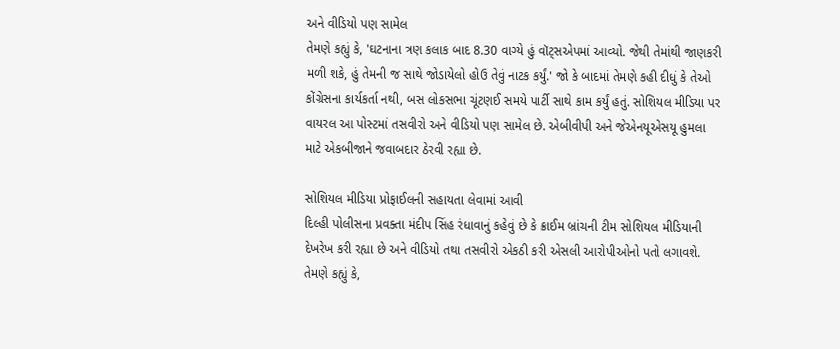અને વીડિયો પણ સામેલ
તેમણે કહ્યું કે, 'ઘટનાના ત્રણ કલાક બાદ 8.30 વાગ્યે હું વૉટ્સએપમાં આવ્યો. જેથી તેમાંથી જાણકરી મળી શકે, હું તેમની જ સાથે જોડાયેલો હોઉ તેવું નાટક કર્યું.' જો કે બાદમાં તેમણે કહી દીધું કે તેઓ કોંગ્રેસના કાર્યકર્તા નથી, બસ લોકસભા ચૂંટણઈ સમયે પાર્ટી સાથે કામ કર્યું હતું. સોશિયલ મીડિયા પર વાયરલ આ પોસ્ટમાં તસવીરો અને વીડિયો પણ સામેલ છે. એબીવીપી અને જેએનયૂએસયૂ હુમલા માટે એકબીજાને જવાબદાર ઠેરવી રહ્યા છે.

સોશિયલ મીડિયા પ્રોફાઈલની સહાયતા લેવામાં આવી
દિલ્હી પોલીસના પ્રવક્તા મંદીપ સિંહ રંધાવાનું કહેવું છે કે ક્રાઈમ બ્રાંચની ટીમ સોશિયલ મીડિયાની દેખરેખ કરી રહ્યા છે અને વીડિયો તથા તસવીરો એકઠી કરી એસલી આરોપીઓનો પતો લગાવશે. તેમણે કહ્યું કે,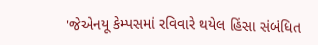'જેએનયૂ કેમ્પસમાં રવિવારે થયેલ હિંસા સંબંધિત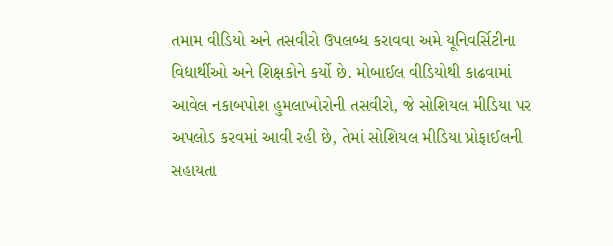તમામ વીડિયો અને તસવીરો ઉપલબ્ધ કરાવવા અમે યૂનિવર્સિટીના વિદ્યાર્થીઓ અને શિક્ષકોને કર્યો છે. મોબાઈલ વીડિયોથી કાઢવામાં આવેલ નકાબપોશ હુમલાખોરોની તસવીરો, જે સોશિયલ મીડિયા પર અપલોડ કરવમાં આવી રહી છે, તેમાં સોશિયલ મીડિયા પ્રોફાઈલની સહાયતા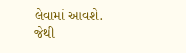લેવામાં આવશે. જેથી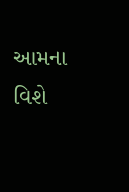આમના વિશે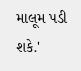માલૂમ પડી શકે.'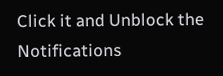Click it and Unblock the Notifications